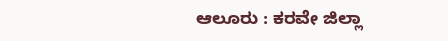ಆಲೂರು : ಕರವೇ ಜಿಲ್ಲಾ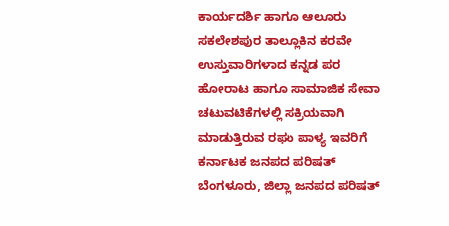ಕಾರ್ಯದರ್ಶಿ ಹಾಗೂ ಆಲೂರು ಸಕಲೇಶಪುರ ತಾಲ್ಲೂಕಿನ ಕರವೇ ಉಸ್ತುವಾರಿಗಳಾದ ಕನ್ನಡ ಪರ ಹೋರಾಟ ಹಾಗೂ ಸಾಮಾಜಿಕ ಸೇವಾ ಚಟುವಟಿಕೆಗಳಲ್ಲಿ ಸಕ್ರಿಯವಾಗಿ ಮಾಡುತ್ತಿರುವ ರಘು ಪಾಳ್ಯ ಇವರಿಗೆ ಕರ್ನಾಟಕ ಜನಪದ ಪರಿಷತ್ ಬೆಂಗಳೂರು, ಜಿಲ್ಲಾ ಜನಪದ ಪರಿಷತ್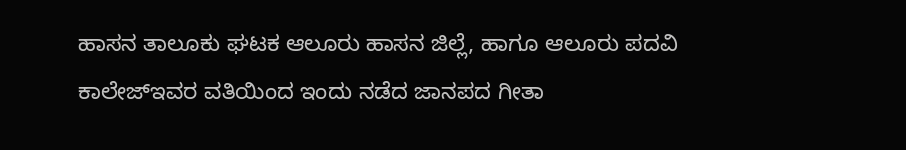ಹಾಸನ ತಾಲೂಕು ಘಟಕ ಆಲೂರು ಹಾಸನ ಜಿಲ್ಲೆ, ಹಾಗೂ ಆಲೂರು ಪದವಿ ಕಾಲೇಜ್ಇವರ ವತಿಯಿಂದ ಇಂದು ನಡೆದ ಜಾನಪದ ಗೀತಾ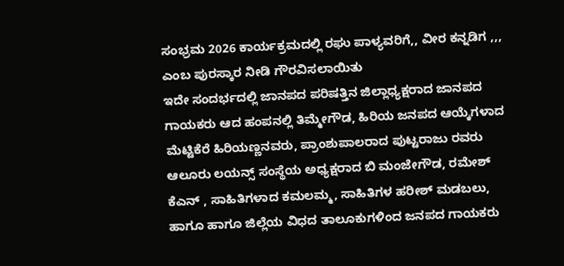ಸಂಭ್ರಮ 2026 ಕಾರ್ಯಕ್ರಮದಲ್ಲಿ ರಘು ಪಾಳ್ಯವರಿಗೆ,, ವೀರ ಕನ್ನಡಿಗ ,,, ಎಂಬ ಪುರಸ್ಕಾರ ನೀಡಿ ಗೌರವಿಸಲಾಯಿತು
ಇದೇ ಸಂದರ್ಭದಲ್ಲಿ ಜಾನಪದ ಪರಿಷತ್ತಿನ ಜಿಲ್ಲಾಧ್ಯಕ್ಷರಾದ ಜಾನಪದ ಗಾಯಕರು ಆದ ಹಂಪನಲ್ಲಿ ತಿಮ್ಮೇಗೌಡ, ಹಿರಿಯ ಜನಪದ ಆಯ್ಕೆಗಳಾದ ಮೆಟ್ಟಿಕೆರೆ ಹಿರಿಯಣ್ಣನವರು, ಪ್ರಾಂಶುಪಾಲರಾದ ಪುಟ್ಟರಾಜು ರವರು ಆಲೂರು ಲಯನ್ಸ್ ಸಂಸ್ಥೆಯ ಅಧ್ಯಕ್ಷರಾದ ಬಿ ಮಂಜೇಗೌಡ, ರಮೇಶ್ ಕೆಎನ್ , ಸಾಹಿತಿಗಳಾದ ಕಮಲಮ್ಮ, ಸಾಹಿತಿಗಳ ಹರೀಶ್ ಮಡಬಲು, ಹಾಗೂ ಹಾಗೂ ಜಿಲ್ಲೆಯ ವಿಧದ ತಾಲೂಕುಗಳಿಂದ ಜನಪದ ಗಾಯಕರು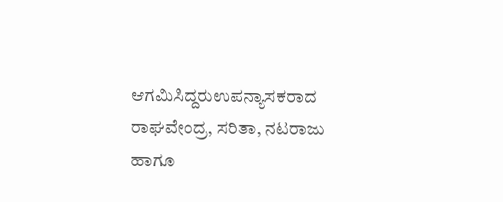ಆಗಮಿಸಿದ್ದರುಉಪನ್ಯಾಸಕರಾದ ರಾಘವೇಂದ್ರ, ಸರಿತಾ, ನಟರಾಜು ಹಾಗೂ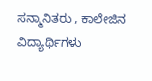ಸನ್ಮಾನಿತರು , ಕಾಲೇಜಿನ ವಿದ್ಯಾರ್ಥಿಗಳು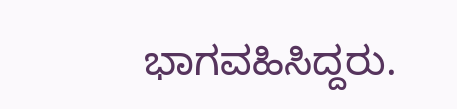ಭಾಗವಹಿಸಿದ್ದರು.